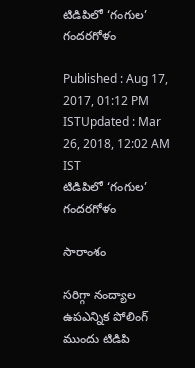టిడిపిలో ‘గంగుల’ గందరగోళం

Published : Aug 17, 2017, 01:12 PM ISTUpdated : Mar 26, 2018, 12:02 AM IST
టిడిపిలో ‘గంగుల’ గందరగోళం

సారాంశం

సరిగ్గా నంద్యాల ఉపఎన్నిక పోలింగ్ ముందు టిడిపి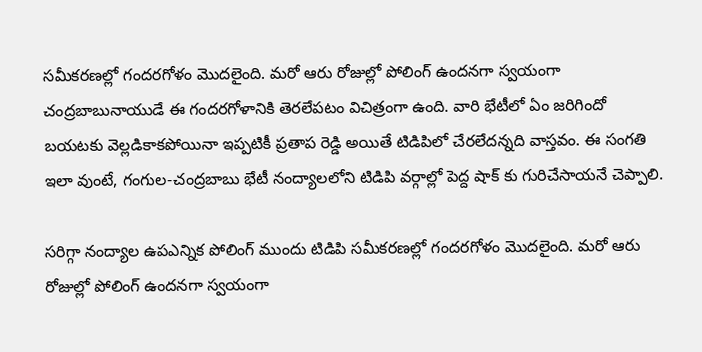సమీకరణల్లో గందరగోళం మొదలైంది. మరో ఆరు రోజుల్లో పోలింగ్ ఉందనగా స్వయంగా చంద్రబాబునాయుడే ఈ గందరగోళానికి తెరలేపటం విచిత్రంగా ఉంది. వారి భేటీలో ఏం జరిగిందో బయటకు వెల్లడికాకపోయినా ఇప్పటికీ ప్రతాప రెడ్డి అయితే టిడిపిలో చేరలేదన్నది వాస్తవం. ఈ సంగతి ఇలా వుంటే, గంగుల-చంద్రబాబు భేటీ నంద్యాలలోని టిడిపి వర్గాల్లో పెద్ద షాక్ కు గురిచేసాయనే చెప్పాలి.

సరిగ్గా నంద్యాల ఉపఎన్నిక పోలింగ్ ముందు టిడిపి సమీకరణల్లో గందరగోళం మొదలైంది. మరో ఆరు రోజుల్లో పోలింగ్ ఉందనగా స్వయంగా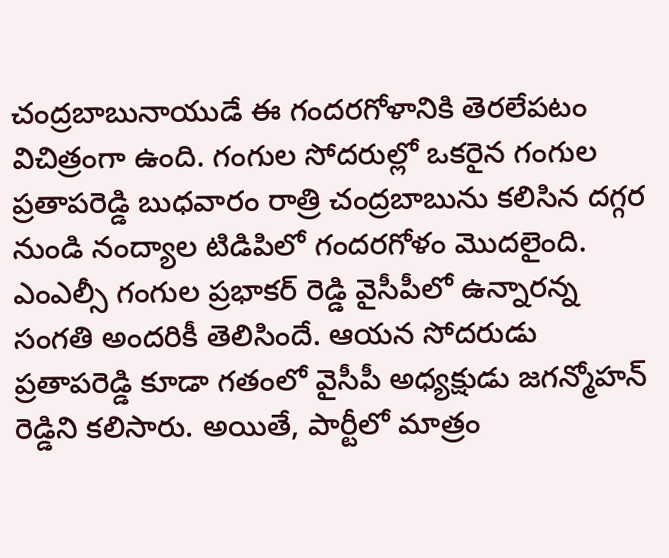చంద్రబాబునాయుడే ఈ గందరగోళానికి తెరలేపటం విచిత్రంగా ఉంది. గంగుల సోదరుల్లో ఒకరైన గంగుల ప్రతాపరెడ్డి బుధవారం రాత్రి చంద్రబాబును కలిసిన దగ్గర నుండి నంద్యాల టిడిపిలో గందరగోళం మొదలైంది. ఎంఎల్సీ గంగుల ప్రభాకర్ రెడ్డి వైసీపీలో ఉన్నారన్న సంగతి అందరికీ తెలిసిందే. ఆయన సోదరుడు ప్రతాపరెడ్డి కూడా గతంలో వైసీపీ అధ్యక్షుడు జగన్మోహన్ రెడ్డిని కలిసారు. అయితే, పార్టీలో మాత్రం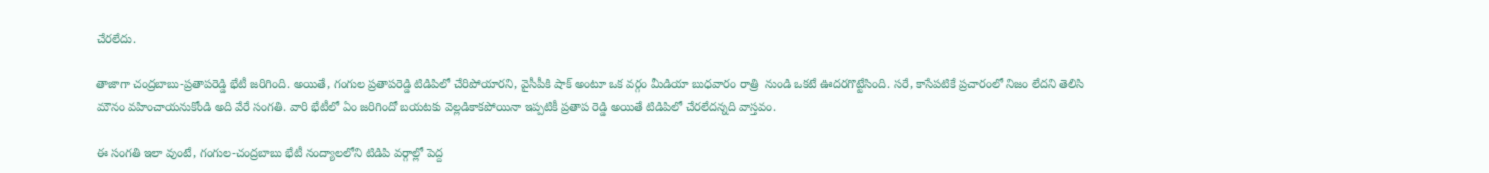చేరలేదు.

తాజాగా చంద్రబాబు-ప్రతాపరెడ్డి భేటీ జరిగింది. అయితే, గంగుల ప్రతాపరెడ్డి టిడిపిలో చేరిపోయారని, వైసీపీకి షాక్ అంటూ ఒక వర్గం మీడియా బుధవారం రాత్రి  నుండి ఒకటే ఊదరగొట్టేసింది. సరే, కాసేపటికే ప్రచారంలో నిజం లేదని తెలిసి మౌనం వహించాయనుకోండి అది వేరే సంగతి. వారి భేటీలో ఏం జరిగిందో బయటకు వెల్లడికాకపోయినా ఇప్పటికీ ప్రతాప రెడ్డి అయితే టిడిపిలో చేరలేదన్నది వాస్తవం.

ఈ సంగతి ఇలా వుంటే, గంగుల-చంద్రబాబు భేటీ నంద్యాలలోని టిడిపి వర్గాల్లో పెద్ద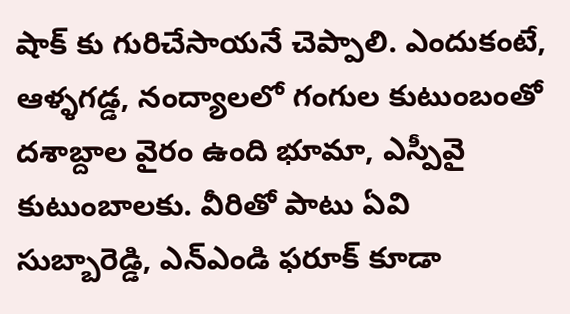షాక్ కు గురిచేసాయనే చెప్పాలి. ఎందుకంటే, ఆళ్ళగడ్డ, నంద్యాలలో గంగుల కుటుంబంతో దశాబ్దాల వైరం ఉంది భూమా, ఎస్పీవై కుటుంబాలకు. వీరితో పాటు ఏవి సుబ్బారెడ్డి, ఎన్ఎండి ఫరూక్ కూడా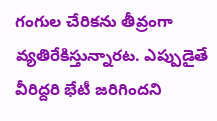గంగుల చేరికను తీవ్రంగా వ్యతిరేకిస్తున్నారట. ఎప్పుడైతే వీరిద్దరి భేటీ జరిగిందని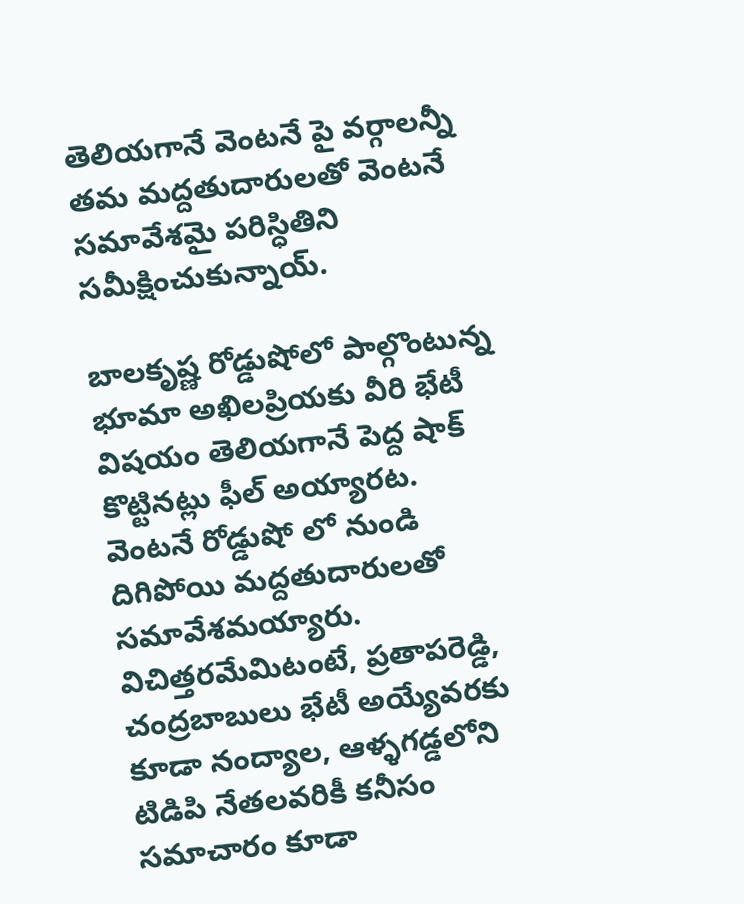తెలియగానే వెంటనే పై వర్గాలన్నీ తమ మద్దతుదారులతో వెంటనే సమావేశమై పరిస్ధితిని సమీక్షించుకున్నాయ్.

బాలకృష్ణ రోడ్డుషోలో పాల్గొంటున్న భూమా అఖిలప్రియకు వీరి భేటీ విషయం తెలియగానే పెద్ద షాక్ కొట్టినట్లు ఫీల్ అయ్యారట. వెంటనే రోడ్డుషో లో నుండి దిగిపోయి మద్దతుదారులతో సమావేశమయ్యారు. విచిత్తరమేమిటంటే, ప్రతాపరెడ్డి, చంద్రబాబులు భేటీ అయ్యేవరకు కూడా నంద్యాల, ఆళ్ళగడ్డలోని టిడిపి నేతలవరికీ కనీసం సమాచారం కూడా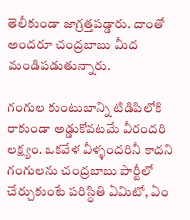తెలీకుండా జాగ్రత్తపడ్డారు. దాంతో అందరూ చంద్రబాబు మీద మండిపడుతున్నారు.

గంగుల కుంటుబాన్ని టిడిపిలోకి రాకుండా అడ్డుకోవటమే వీరందరి లక్ష్యం. ఒకవేళ వీళ్ళందరినీ కాదని గంగులను చంద్రబాబు పార్టీలో చేర్చుకుంటే పరిస్ధితి ఏమిటో, ఏం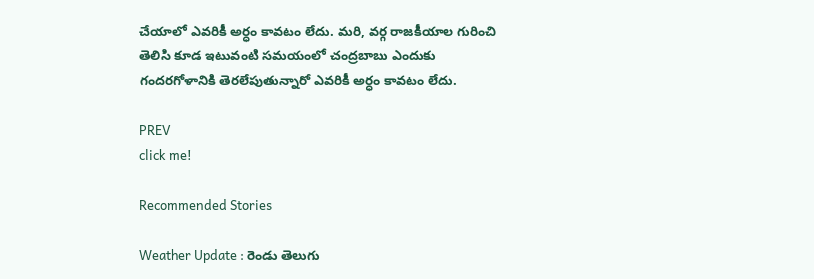చేయాలో ఎవరికీ అర్ధం కావటం లేదు. మరి, వర్గ రాజకీయాల గురించి తెలిసి కూడ ఇటువంటి సమయంలో చంద్రబాబు ఎందుకు గందరగోళానికి తెరలేపుతున్నారో ఎవరికీ అర్ధం కావటం లేదు.

PREV
click me!

Recommended Stories

Weather Update : రెండు తెలుగు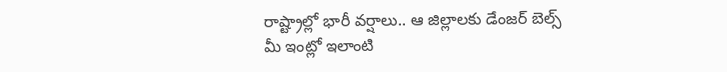రాష్ట్రాల్లో భారీ వర్షాలు.. ఆ జిల్లాలకు డేంజర్ బెల్స్
మీ ఇంట్లో ఇలాంటి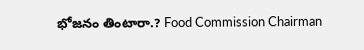భోజనం తింటారా.? Food Commission Chairman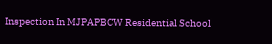Inspection In MJPAPBCW Residential School